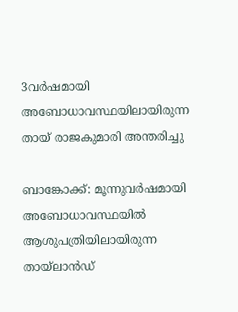3വര്‍ഷമായി അബോധാവസ്ഥയിലായിരുന്ന തായ് രാജകുമാരി അന്തരിച്ചു

ബാങ്കോക്ക്: മൂന്നുവര്‍ഷമായി അബോധാവസ്ഥയില്‍ ആശുപത്രിയിലായിരുന്ന തായ്ലാന്‍ഡ്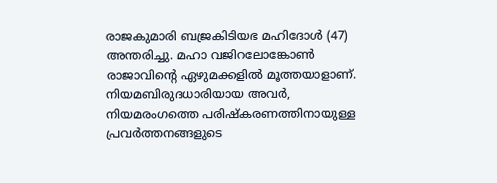രാജകുമാരി ബജ്രകിടിയഭ മഹിദോള്‍ (47) അന്തരിച്ചു. മഹാ വജിറലോങ്കോണ്‍ രാജാവിന്റെ ഏഴുമക്കളില്‍ മൂത്തയാളാണ്. നിയമബിരുദധാരിയായ അവര്‍, നിയമരംഗത്തെ പരിഷ്‌കരണത്തിനായുള്ള പ്രവര്‍ത്തനങ്ങളുടെ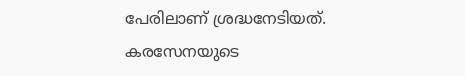പേരിലാണ് ശ്രദ്ധനേടിയത്.
കരസേനയുടെ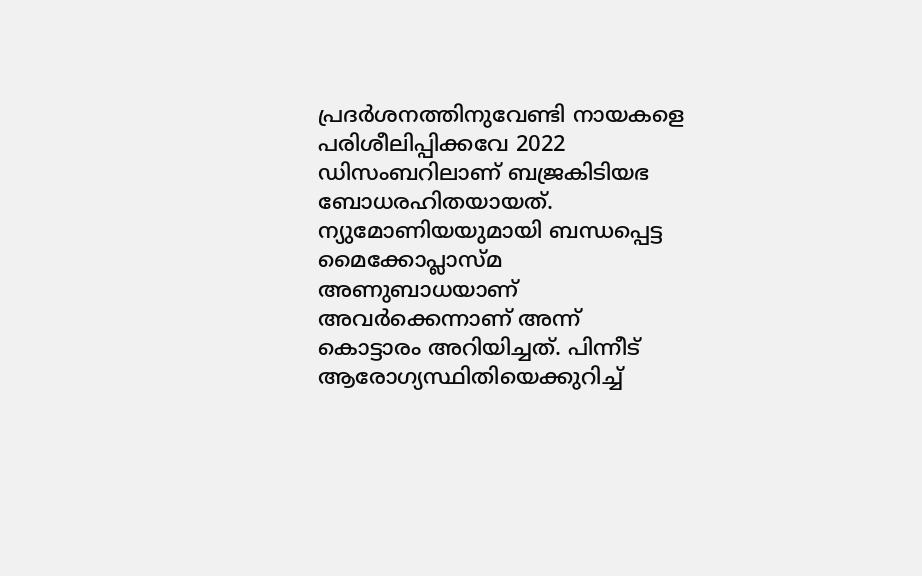പ്രദര്‍ശനത്തിനുവേണ്ടി നായകളെ പരിശീലിപ്പിക്കവേ 2022 ഡിസംബറിലാണ് ബജ്രകിടിയഭ ബോധരഹിതയായത്. ന്യുമോണിയയുമായി ബന്ധപ്പെട്ട മൈക്കോപ്ലാസ്മ അണുബാധയാണ് അവര്‍ക്കെന്നാണ് അന്ന് കൊട്ടാരം അറിയിച്ചത്. പിന്നീട് ആരോഗ്യസ്ഥിതിയെക്കുറിച്ച്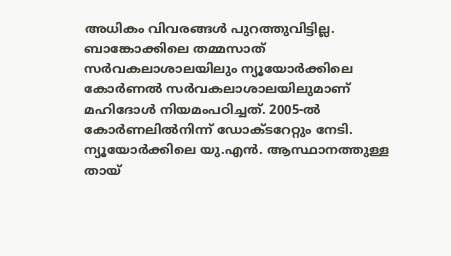അധികം വിവരങ്ങള്‍ പുറത്തുവിട്ടില്ല.
ബാങ്കോക്കിലെ തമ്മസാത് സര്‍വകലാശാലയിലും ന്യൂയോര്‍ക്കിലെ കോര്‍ണല്‍ സര്‍വകലാശാലയിലുമാണ് മഹിദോള്‍ നിയമംപഠിച്ചത്. 2005-ല്‍ കോര്‍ണലില്‍നിന്ന് ഡോക്ടറേറ്റും നേടി. ന്യൂയോര്‍ക്കിലെ യു.എന്‍. ആസ്ഥാനത്തുള്ള തായ്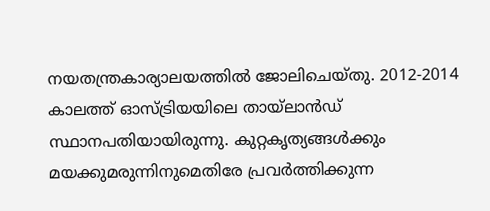നയതന്ത്രകാര്യാലയത്തില്‍ ജോലിചെയ്തു. 2012-2014 കാലത്ത് ഓസ്ട്രിയയിലെ തായ്ലാന്‍ഡ് സ്ഥാനപതിയായിരുന്നു. കുറ്റകൃത്യങ്ങള്‍ക്കും മയക്കുമരുന്നിനുമെതിരേ പ്രവര്‍ത്തിക്കുന്ന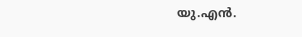യു.എന്‍.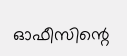ഓഫീസിന്റെ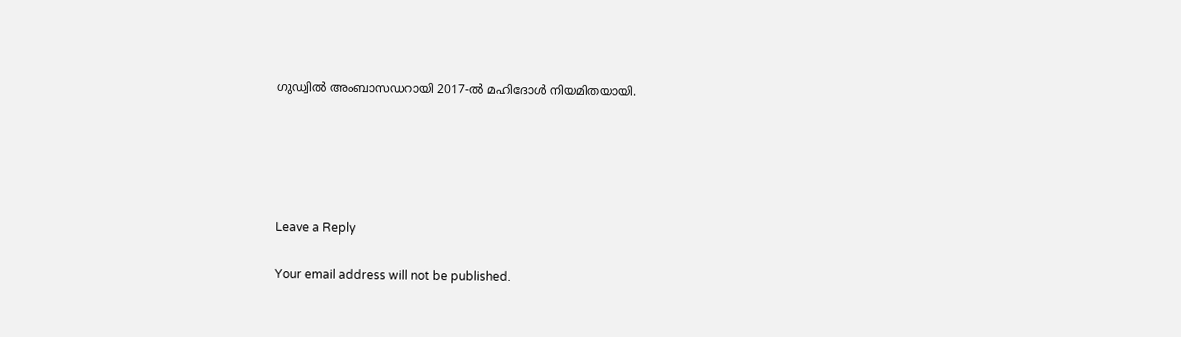ഗുഡ്വില്‍ അംബാസഡറായി 2017-ല്‍ മഹിദോള്‍ നിയമിതയായി.





Leave a Reply

Your email address will not be published.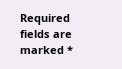Required fields are marked *